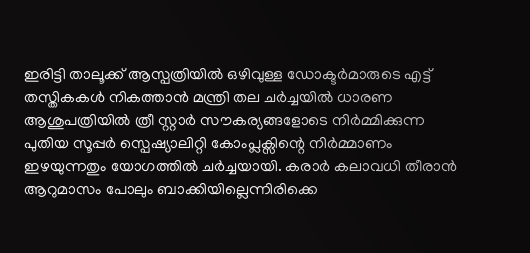ഇരിട്ടി താലൂക്ക് ആസ്പത്രിയിൽ ഒഴിവുള്ള ഡോക്ടർമാരുടെ എട്ട് തസ്തികകൾ നികത്താൻ മന്ത്രി തല ചർച്ചയിൽ ധാരണ
ആശുപത്രിയിൽ ത്രീ സ്റ്റാർ സൗകര്യങ്ങളോടെ നിർമ്മിക്കുന്ന പുതിയ സൂപ്പർ സ്പെഷ്യാലിറ്റി കോംപ്ലക്സിന്റെ നിർമ്മാണം ഇഴയുന്നതും യോഗത്തിൽ ചർച്ചയായി. കരാർ കലാവധി തീരാൻ ആറുമാസം പോലും ബാക്കിയില്ലെന്നിരിക്കെ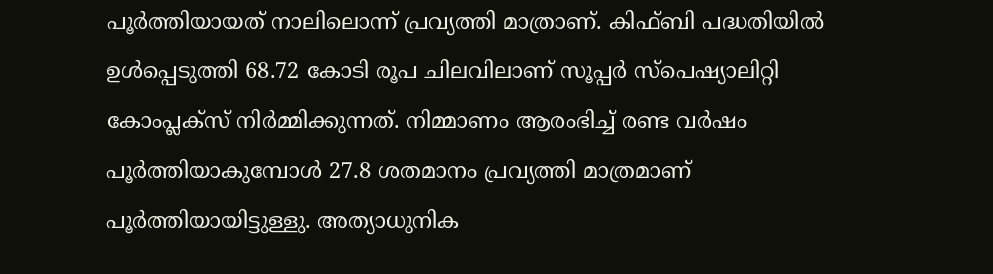പൂർത്തിയായത് നാലിലൊന്ന് പ്രവ്യത്തി മാത്രാണ്. കിഫ്ബി പദ്ധതിയിൽ ഉൾപ്പെടുത്തി 68.72 കോടി രൂപ ചിലവിലാണ് സൂപ്പർ സ്പെഷ്യാലിറ്റി കോംപ്ലക്സ് നിർമ്മിക്കുന്നത്. നിമ്മാണം ആരംഭിച്ച് രണ്ട വർഷം പൂർത്തിയാകുമ്പോൾ 27.8 ശതമാനം പ്രവ്യത്തി മാത്രമാണ് പൂർത്തിയായിട്ടുള്ളു. അത്യാധുനിക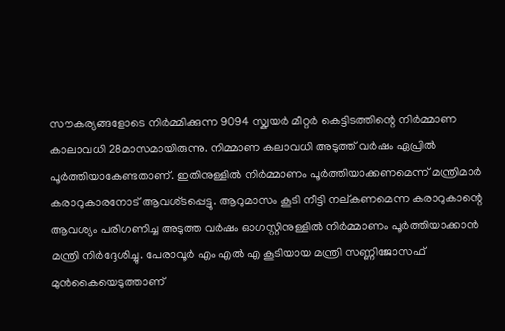സൗകര്യങ്ങളോടെ നിർമ്മിക്കുന്ന 9094 സ്ക്വയർ മീറ്റർ കെട്ടിടത്തിന്റെ നിർമ്മാണ കാലാവധി 28മാസമായിരുന്നു. നിമ്മാണ കലാവധി അടുത്ത് വർഷം ഏപ്രിൽ പൂർത്തിയാകേണ്ടതാണ്. ഇതിനുള്ളിൽ നിർമ്മാണം പൂർത്തിയാക്കണമെന്ന് മന്ത്രിമാർ കരാറുകാരനോട് ആവശ്ടപ്പെട്ടു. ആറുമാസം കൂടി നീട്ടി നല്കണമെന്ന കരാറുകാന്റെ ആവശ്യം പരിഗണിച്ച അടുത്ത വർഷം ഓഗസ്റ്റിനുള്ളിൽ നിർമ്മാണം പൂർത്തിയാക്കാൻ മന്ത്രി നിർദ്ദേശിച്ചു. പേരാവൂർ എം എൽ എ കൂടിയായ മന്ത്രി സണ്ണിജോസഫ് മുൻകൈയെടുത്താണ്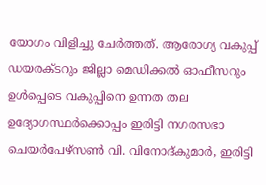യോഗം വിളിച്ചു ചേർത്തത്. ആരോഗ്യ വകുപ്പ് ഡയരക്ടറും ജില്ലാ മെഡിക്കൽ ഓഫീസറും ഉൾപ്പെടെ വകുപ്പിനെ ഉന്നത തല ഉദ്യോഗസ്ഥർക്കൊപ്പം ഇരിട്ടി നഗരസഭാ ചെയർപേഴ്സൺ വി. വിനോദ്കുമാർ, ഇരിട്ടി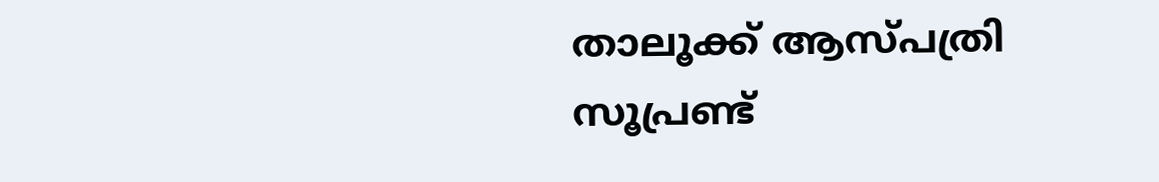താലൂക്ക് ആസ്പത്രി സൂപ്രണ്ട്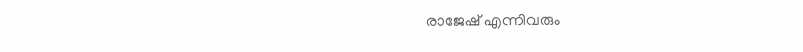രാജേഷ് എന്നിവരും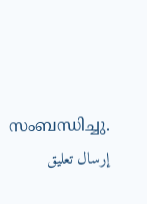സംബന്ധിച്ചു.
إرسال تعليق